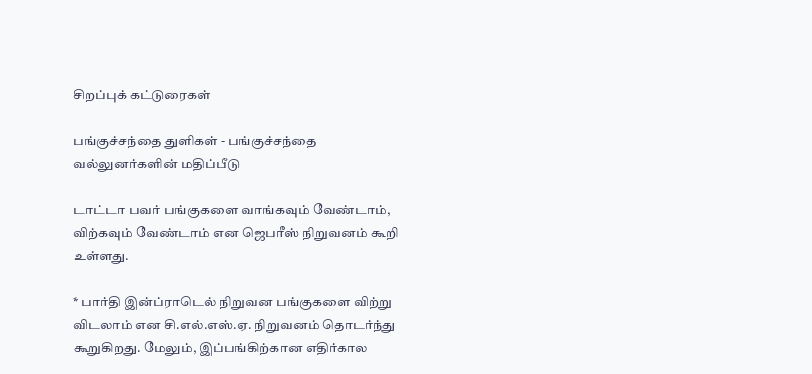சிறப்புக் கட்டுரைகள்

பங்குச்சந்தை துளிகள் - பங்குச்சந்தை வல்லுனர்களின் மதிப்பீடு

டாட்டா பவர் பங்குகளை வாங்கவும் வேண்டாம், விற்கவும் வேண்டாம் என ஜெபரீஸ் நிறுவனம் கூறி உள்ளது.

* பார்தி இன்ப்ராடெல் நிறுவன பங்குகளை விற்று விடலாம் என சி.எல்.எஸ்.ஏ. நிறுவனம் தொடர்ந்து கூறுகிறது. மேலும், இப்பங்கிற்கான எதிர்கால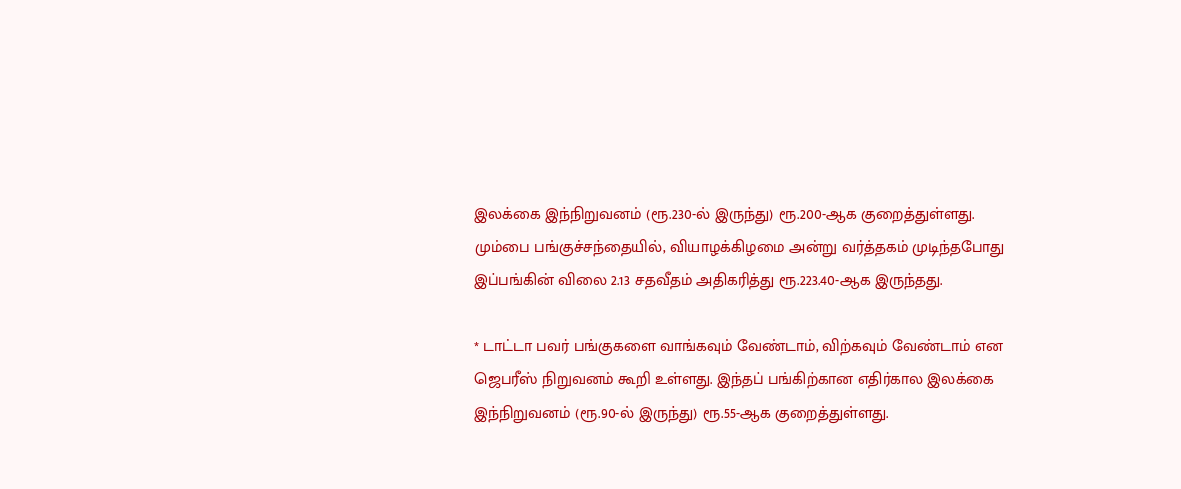இலக்கை இந்நிறுவனம் (ரூ.230-ல் இருந்து) ரூ.200-ஆக குறைத்துள்ளது. மும்பை பங்குச்சந்தையில், வியாழக்கிழமை அன்று வர்த்தகம் முடிந்தபோது இப்பங்கின் விலை 2.13 சதவீதம் அதிகரித்து ரூ.223.40-ஆக இருந்தது.

* டாட்டா பவர் பங்குகளை வாங்கவும் வேண்டாம், விற்கவும் வேண்டாம் என ஜெபரீஸ் நிறுவனம் கூறி உள்ளது. இந்தப் பங்கிற்கான எதிர்கால இலக்கை இந்நிறுவனம் (ரூ.90-ல் இருந்து) ரூ.55-ஆக குறைத்துள்ளது.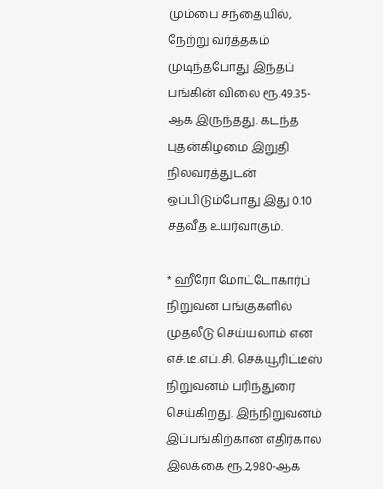மும்பை சந்தையில், நேற்று வர்த்தகம் முடிந்தபோது இந்தப் பங்கின் விலை ரூ.49.35-ஆக இருந்தது. கடந்த புதன்கிழமை இறுதி நிலவரத்துடன் ஒப்பிடும்போது இது 0.10 சதவீத உயர்வாகும்.

* ஹீரோ மோட்டோகார்ப் நிறுவன பங்குகளில் முதலீடு செய்யலாம் என எச்.டீ.எப்.சி. செக்யூரிட்டீஸ் நிறுவனம் பரிந்துரை செய்கிறது. இந்நிறுவனம் இப்பங்கிற்கான எதிர்கால இலக்கை ரூ.2,980-ஆக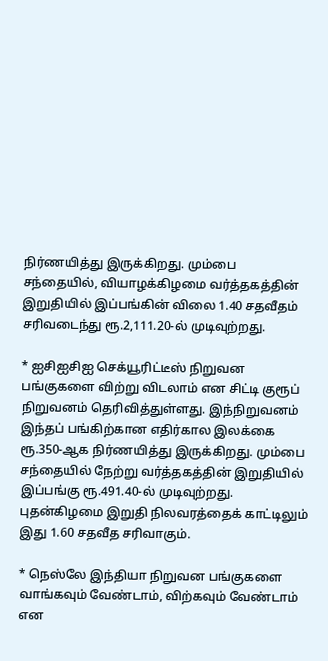நிர்ணயித்து இருக்கிறது. மும்பை சந்தையில், வியாழக்கிழமை வர்த்தகத்தின் இறுதியில் இப்பங்கின் விலை 1.40 சதவீதம் சரிவடைந்து ரூ.2,111.20-ல் முடிவுற்றது.

* ஐசிஐசிஐ செக்யூரிட்டீஸ் நிறுவன பங்குகளை விற்று விடலாம் என சிட்டி குரூப் நிறுவனம் தெரிவித்துள்ளது. இந்நிறுவனம் இந்தப் பங்கிற்கான எதிர்கால இலக்கை ரூ.350-ஆக நிர்ணயித்து இருக்கிறது. மும்பை சந்தையில் நேற்று வர்த்தகத்தின் இறுதியில் இப்பங்கு ரூ.491.40-ல் முடிவுற்றது. புதன்கிழமை இறுதி நிலவரத்தைக் காட்டிலும் இது 1.60 சதவீத சரிவாகும்.

* நெஸ்லே இந்தியா நிறுவன பங்குகளை வாங்கவும் வேண்டாம், விற்கவும் வேண்டாம் என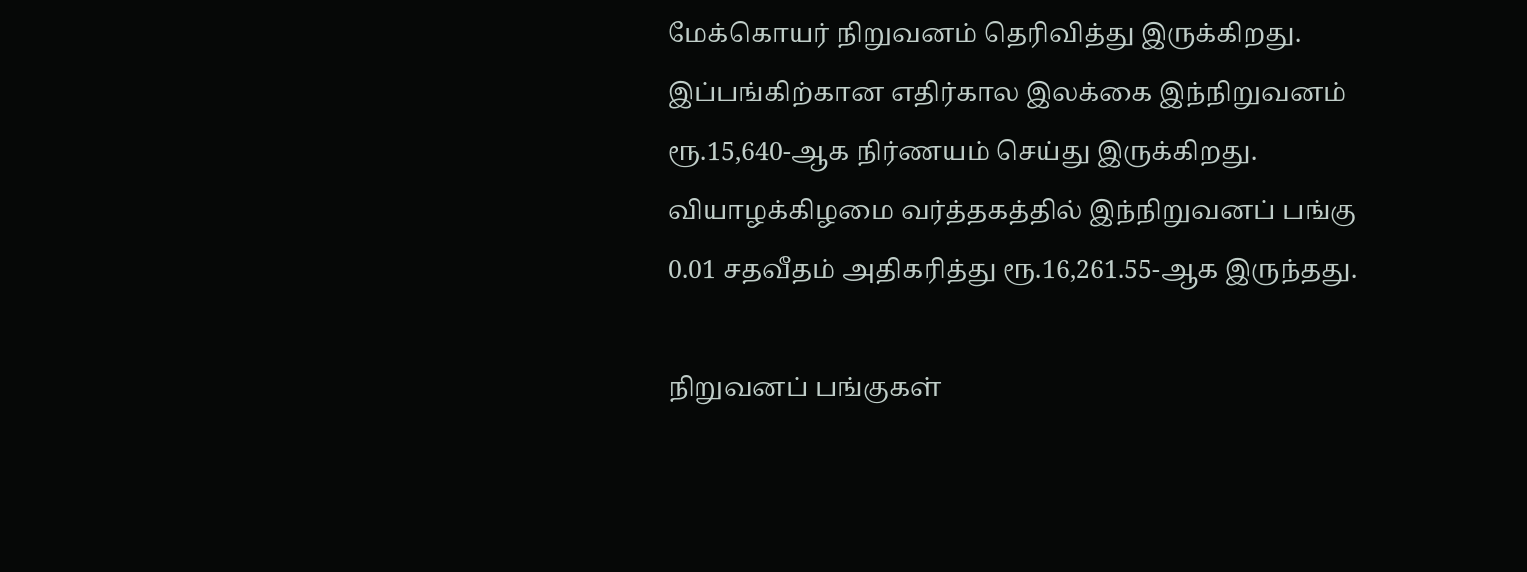மேக்கொயர் நிறுவனம் தெரிவித்து இருக்கிறது. இப்பங்கிற்கான எதிர்கால இலக்கை இந்நிறுவனம் ரூ.15,640-ஆக நிர்ணயம் செய்து இருக்கிறது. வியாழக்கிழமை வர்த்தகத்தில் இந்நிறுவனப் பங்கு 0.01 சதவீதம் அதிகரித்து ரூ.16,261.55-ஆக இருந்தது.

நிறுவனப் பங்குகள்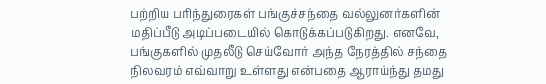பற்றிய பரிந்துரைகள் பங்குச்சந்தை வல்லுனர்களின் மதிப்பீடு அடிப்படையில் கொடுக்கப்படுகிறது. எனவே, பங்குகளில் முதலீடு செய்வோர் அந்த நேரத்தில் சந்தை நிலவரம் எவ்வாறு உள்ளது என்பதை ஆராய்ந்து தமது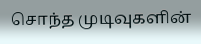சொந்த முடிவுகளின்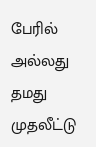பேரில் அல்லது தமது முதலீட்டு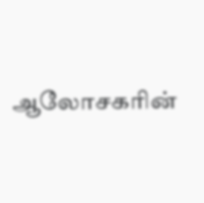ஆலோசகரின்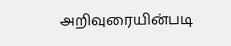அறிவுரையின்படி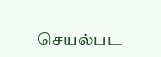செயல்பட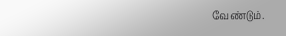வேண்டும்.